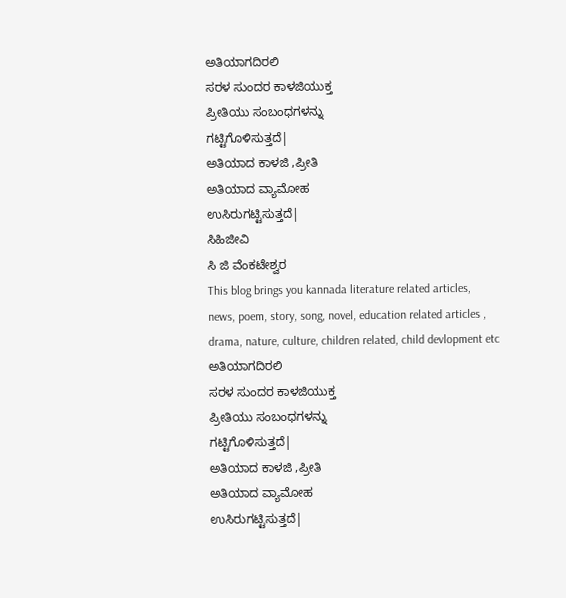ಅತಿಯಾಗದಿರಲಿ
ಸರಳ ಸುಂದರ ಕಾಳಜಿಯುಕ್ತ
ಪ್ರೀತಿಯು ಸಂಬಂಧಗಳನ್ನು
ಗಟ್ಟಿಗೊಳಿಸುತ್ತದೆ|
ಅತಿಯಾದ ಕಾಳಜಿ ,ಪ್ರೀತಿ
ಅತಿಯಾದ ವ್ಯಾಮೋಹ
ಉಸಿರುಗಟ್ಟಿಸುತ್ತದೆ|
ಸಿಹಿಜೀವಿ
ಸಿ ಜಿ ವೆಂಕಟೇಶ್ವರ
This blog brings you kannada literature related articles, news, poem, story, song, novel, education related articles , drama, nature, culture, children related, child devlopment etc
ಅತಿಯಾಗದಿರಲಿ
ಸರಳ ಸುಂದರ ಕಾಳಜಿಯುಕ್ತ
ಪ್ರೀತಿಯು ಸಂಬಂಧಗಳನ್ನು
ಗಟ್ಟಿಗೊಳಿಸುತ್ತದೆ|
ಅತಿಯಾದ ಕಾಳಜಿ ,ಪ್ರೀತಿ
ಅತಿಯಾದ ವ್ಯಾಮೋಹ
ಉಸಿರುಗಟ್ಟಿಸುತ್ತದೆ|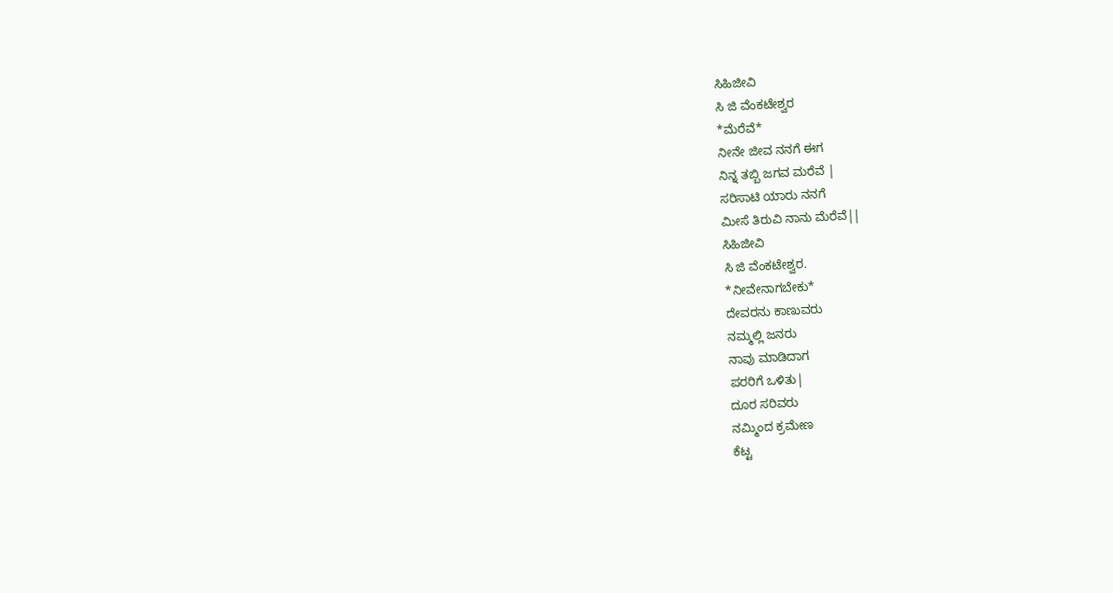ಸಿಹಿಜೀವಿ
ಸಿ ಜಿ ವೆಂಕಟೇಶ್ವರ
*ಮೆರೆವೆ*
ನೀನೇ ಜೀವ ನನಗೆ ಈಗ
ನಿನ್ನ ತಬ್ಬಿ ಜಗವ ಮರೆವೆ |
ಸರಿಸಾಟಿ ಯಾರು ನನಗೆ
ಮೀಸೆ ತಿರುವಿ ನಾನು ಮೆರೆವೆ||
ಸಿಹಿಜೀವಿ
ಸಿ ಜಿ ವೆಂಕಟೇಶ್ವರ.
*ನೀವೇನಾಗಬೇಕು*
ದೇವರನು ಕಾಣುವರು
ನಮ್ಮಲ್ಲಿ ಜನರು
ನಾವು ಮಾಡಿದಾಗ
ಪರರಿಗೆ ಒಳಿತು|
ದೂರ ಸರಿವರು
ನಮ್ಮಿಂದ ಕ್ರಮೇಣ
ಕೆಟ್ಟ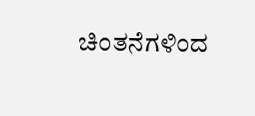ಚಿಂತನೆಗಳಿಂದ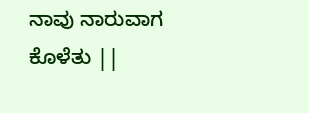ನಾವು ನಾರುವಾಗ
ಕೊಳೆತು ||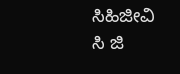ಸಿಹಿಜೀವಿ
ಸಿ ಜಿ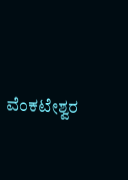ವೆಂಕಟೇಶ್ವರ